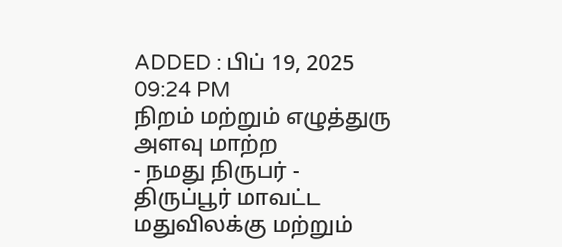ADDED : பிப் 19, 2025 09:24 PM
நிறம் மற்றும் எழுத்துரு அளவு மாற்ற
- நமது நிருபர் -
திருப்பூர் மாவட்ட மதுவிலக்கு மற்றும்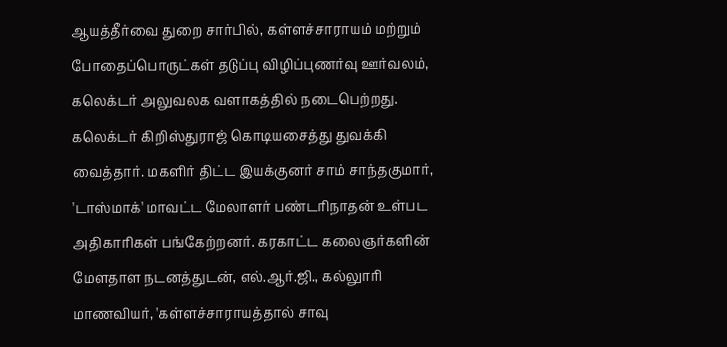ஆயத்தீர்வை துறை சார்பில், கள்ளச்சாராயம் மற்றும் போதைப்பொருட்கள் தடுப்பு விழிப்புணர்வு ஊர்வலம், கலெக்டர் அலுவலக வளாகத்தில் நடைபெற்றது.
கலெக்டர் கிறிஸ்துராஜ் கொடியசைத்து துவக்கி வைத்தார். மகளிர் திட்ட இயக்குனர் சாம் சாந்தகுமார், 'டாஸ்மாக்' மாவட்ட மேலாளர் பண்டரிநாதன் உள்பட அதிகாரிகள் பங்கேற்றனர். கரகாட்ட கலைஞர்களின் மேளதாள நடனத்துடன், எல்.ஆர்.ஜி., கல்லுாரி மாணவியர், 'கள்ளச்சாராயத்தால் சாவு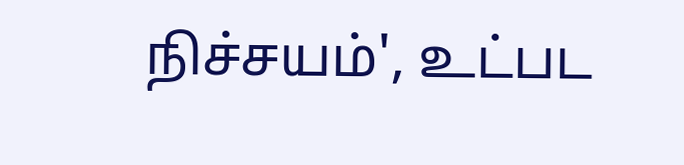நிச்சயம்', உட்பட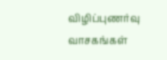விழிப்புணர்வு வாசகங்கள்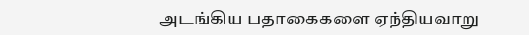அடங்கிய பதாகைகளை ஏந்தியவாறு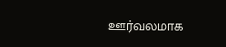ஊர்வலமாக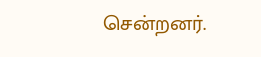சென்றனர்.